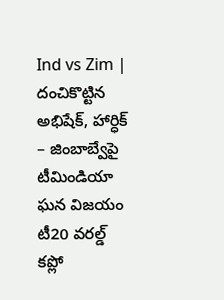Ind vs Zim | దంచికొట్టిన అభిషేక్, హార్ధిక్ – జింబాబ్వేపై టీమిండియా ఘన విజయం
టీ20 వరల్డ్ కప్లో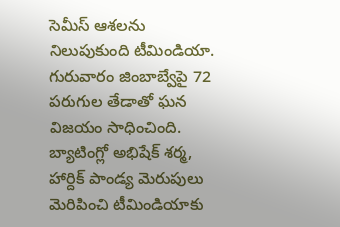సెమీస్ ఆశలను నిలుపుకుంది టీమిండియా. గురువారం జింబాబ్వేపై 72 పరుగుల తేడాతో ఘన విజయం సాధించింది. బ్యాటింగ్లో అభిషేక్ శర్మ, హార్దిక్ పాండ్య మెరుపులు మెరిపించి టీమిండియాకు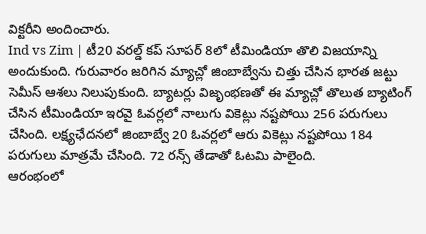విక్టరీని అందించారు.
Ind vs Zim | టీ20 వరల్డ్ కప్ సూపర్ 8లో టీమిండియా తొలి విజయాన్ని అందుకుంది. గురువారం జరిగిన మ్యాచ్లో జింబాబ్వేను చిత్తు చేసిన భారత జట్టు సెమీస్ ఆశలు నిలుపుకుంది. బ్యాటర్లు విజృంభణతో ఈ మ్యాచ్లో తొలుత బ్యాటింగ్ చేసిన టీమిండియా ఇరవై ఓవర్లలో నాలుగు వికెట్లు నష్టపోయి 256 పరుగులు చేసింది. లక్ష్యఛేదనలో జింబాబ్వే 20 ఓవర్లలో ఆరు వికెట్లు నష్టపోయి 184 పరుగులు మాత్రమే చేసింది. 72 రన్స్ తేడాతో ఓటమి పాలైంది.
ఆరంభంలో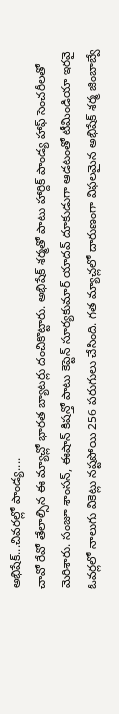అభిషేక్...చివరల్లో పాండ్య....
చావో రేవో తేలాల్సిన ఈ మ్యాచ్లో భారత బ్యాటర్లు దంచికొట్టారు. అభిషేక్ శర్మతో పాటు హార్దిక్ పాండ్య హాఫ్ సెంచరీలతో మెరిశారు. సంజూ శాంసన్, ఈషాన్ కిషన్తో పాటు కెప్టెన్ సూర్యకుమార్ యాదవ్ దూకుడుగా ఆడటంతో టీమిండియా ఇరవై ఓవర్లలో నాలుగు వికెట్లు నష్టపోయి 256 పరుగులు చేసింది. గత మ్యాచ్లలో దారుణంగా విఫలమైన అభిషేక్ శర్మ జింబాబ్వే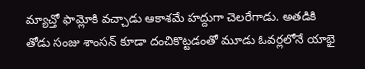మ్యాచ్తో ఫామ్లోకి వచ్చాడు ఆకాశమే హద్దుగా చెలరేగాడు. అతడికి తోడు సంజు శాంసన్ కూడా దంచికొట్టడంతో మూడు ఓవర్లలోనే యాభై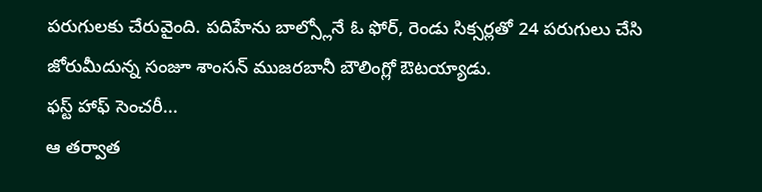పరుగులకు చేరువైంది. పదిహేను బాల్స్లోనే ఓ ఫోర్, రెండు సిక్సర్లతో 24 పరుగులు చేసి జోరుమీదున్న సంజూ శాంసన్ ముజరబానీ బౌలింగ్లో ఔటయ్యాడు.
ఫస్ట్ హాఫ్ సెంచరీ...
ఆ తర్వాత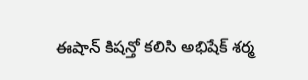ఈషాన్ కిషన్తో కలిసి అభిషేక్ శర్మ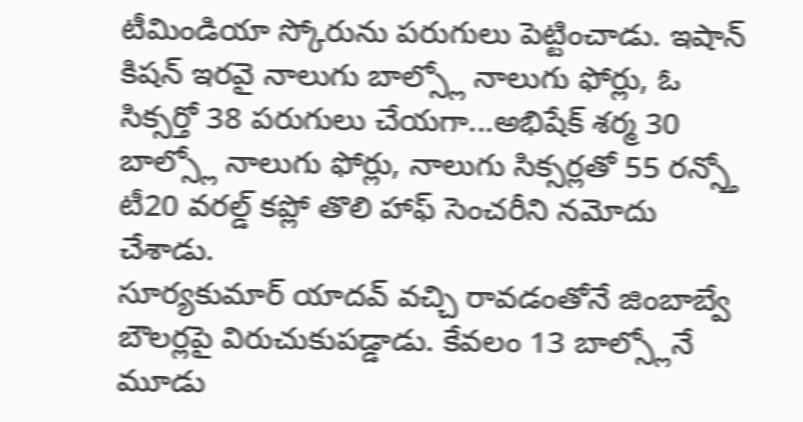టీమిండియా స్కోరును పరుగులు పెట్టించాడు. ఇషాన్ కిషన్ ఇరవై నాలుగు బాల్స్లో నాలుగు ఫోర్లు, ఓ సిక్సర్తో 38 పరుగులు చేయగా...అభిషేక్ శర్మ 30 బాల్స్లో నాలుగు ఫోర్లు, నాలుగు సిక్సర్లతో 55 రన్స్తో టీ20 వరల్డ్ కప్లో తొలి హాఫ్ సెంచరీని నమోదు చేశాడు.
సూర్యకుమార్ యాదవ్ వచ్చి రావడంతోనే జింబాబ్వే బౌలర్లపై విరుచుకుపడ్డాడు. కేవలం 13 బాల్స్లోనే మూడు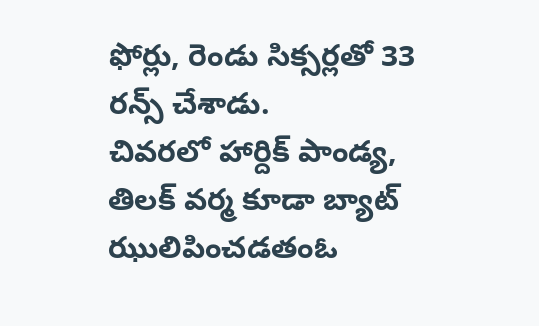ఫోర్లు, రెండు సిక్సర్లతో 33 రన్స్ చేశాడు.
చివరలో హార్దిక్ పాండ్య, తిలక్ వర్మ కూడా బ్యాట్ ఝులిపించడతంఓ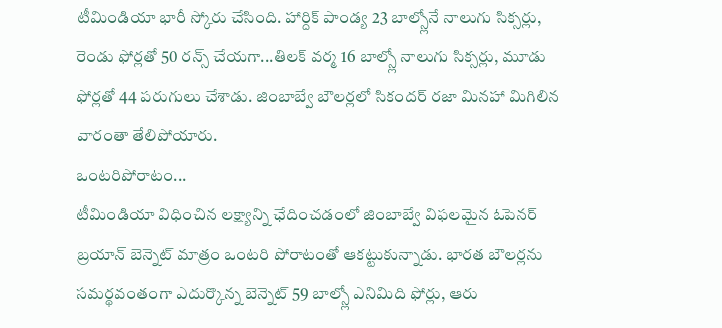టీమిండియా భారీ స్కోరు చేసింది. హార్దిక్ పాండ్య 23 బాల్స్లోనే నాలుగు సిక్సర్లు, రెండు ఫోర్లతో 50 రన్స్ చేయగా...తిలక్ వర్మ 16 బాల్స్లో నాలుగు సిక్సర్లు, మూడు ఫోర్లతో 44 పరుగులు చేశాడు. జింబాబ్వే బౌలర్లలో సికందర్ రజా మినహా మిగిలిన వారంతా తేలిపోయారు.
ఒంటరిపోరాటం...
టీమిండియా విధించిన లక్ష్యాన్ని ఛేదించడంలో జింబాబ్వే విఫలమైన ఓపెనర్ బ్రయాన్ బెన్నెట్ మాత్రం ఒంటరి పోరాటంతో ఆకట్టుకున్నాడు. భారత బౌలర్లను సమర్థవంతంగా ఎదుర్కొన్న బెన్నెట్ 59 బాల్స్లో ఎనిమిది ఫోర్లు, ఆరు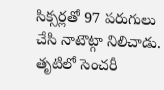సిక్సర్లతో 97 పరుగులు చేసి నాటౌట్గా నిలిచాడు. తృటిలో సెంచరీ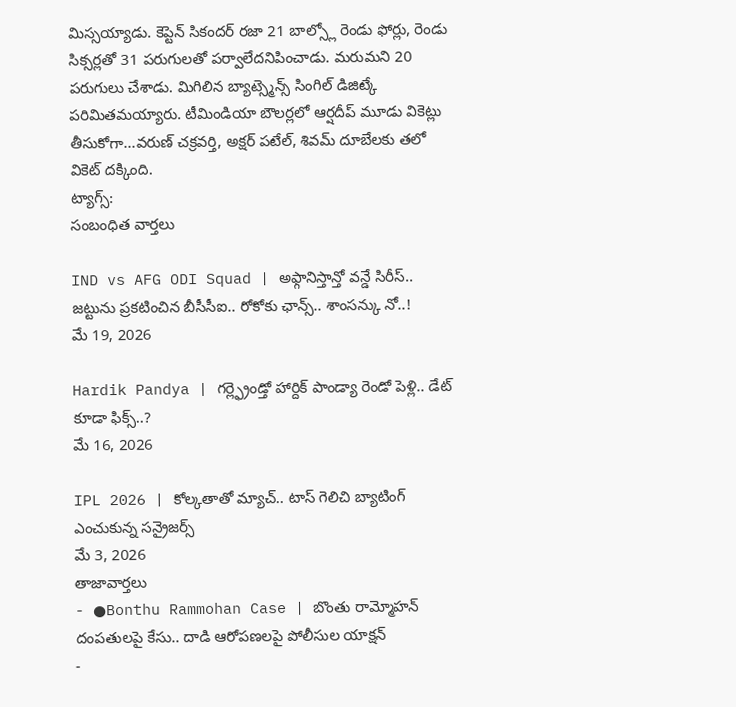మిస్సయ్యాడు. కెప్టెన్ సికందర్ రజా 21 బాల్స్లో రెండు ఫోర్లు, రెండు సిక్సర్లతో 31 పరుగులతో పర్వాలేదనిపించాడు. మరుమని 20 పరుగులు చేశాడు. మిగిలిన బ్యాట్స్మెన్స్ సింగిల్ డిజిట్కే పరిమితమయ్యారు. టీమిండియా బౌలర్లలో ఆర్షదీప్ మూడు వికెట్లు తీసుకోగా...వరుణ్ చక్రవర్తి, అక్షర్ పటేల్, శివమ్ దూబేలకు తలో వికెట్ దక్కింది.
ట్యాగ్స్:
సంబంధిత వార్తలు

IND vs AFG ODI Squad | అఫ్గానిస్తాన్తో వన్డే సిరీస్.. జట్టును ప్రకటించిన బీసీసీఐ.. రోకోకు ఛాన్స్.. శాంసన్కు నో..!
మే 19, 2026

Hardik Pandya | గర్ల్ఫ్రెండ్తో హార్దిక్ పాండ్యా రెండో పెళ్లి.. డేట్ కూడా ఫిక్స్..?
మే 16, 2026

IPL 2026 | కోల్కతాతో మ్యాచ్.. టాస్ గెలిచి బ్యాటింగ్ ఎంచుకున్న సన్రైజర్స్
మే 3, 2026
తాజావార్తలు
- ●Bonthu Rammohan Case | బొంతు రామ్మోహన్ దంపతులపై కేసు.. దాడి ఆరోపణలపై పోలీసుల యాక్షన్
-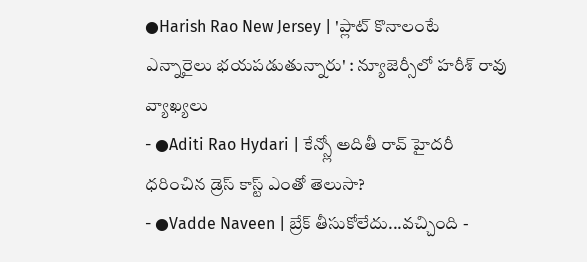●Harish Rao New Jersey | 'ప్లాట్ కొనాలంటే ఎన్నారైలు భయపడుతున్నారు' : న్యూజెర్సీలో హరీశ్ రావు వ్యాఖ్యలు
- ●Aditi Rao Hydari | కేన్స్లో అదితీ రావ్ హైదరీ ధరించిన డ్రెస్ కాస్ట్ ఎంతో తెలుసా?
- ●Vadde Naveen | బ్రేక్ తీసుకోలేదు...వచ్చింది -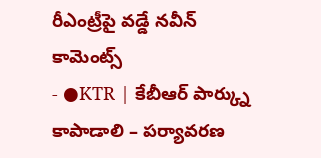రీఎంట్రీపై వడ్డే నవీన్ కామెంట్స్
- ●KTR | కేబీఆర్ పార్క్ను కాపాడాలి – పర్యావరణ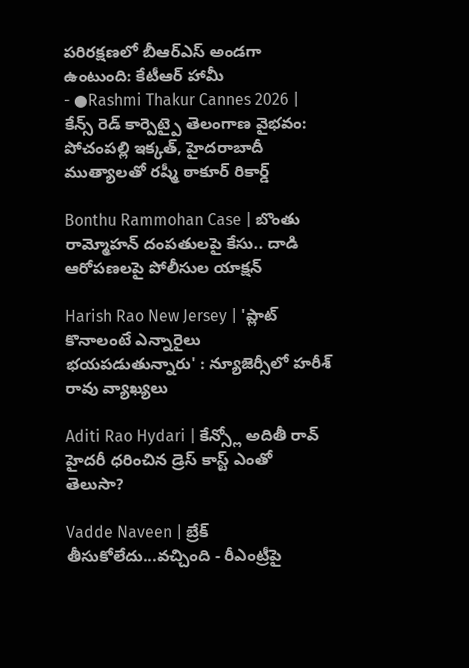పరిరక్షణలో బీఆర్ఎస్ అండగా ఉంటుంది: కేటీఆర్ హామీ
- ●Rashmi Thakur Cannes 2026 | కేన్స్ రెడ్ కార్పెట్పై తెలంగాణ వైభవం: పోచంపల్లి ఇక్కత్, హైదరాబాదీ ముత్యాలతో రష్మీ ఠాకూర్ రికార్డ్

Bonthu Rammohan Case | బొంతు రామ్మోహన్ దంపతులపై కేసు.. దాడి ఆరోపణలపై పోలీసుల యాక్షన్

Harish Rao New Jersey | 'ప్లాట్ కొనాలంటే ఎన్నారైలు భయపడుతున్నారు' : న్యూజెర్సీలో హరీశ్ రావు వ్యాఖ్యలు

Aditi Rao Hydari | కేన్స్లో అదితీ రావ్ హైదరీ ధరించిన డ్రెస్ కాస్ట్ ఎంతో తెలుసా?

Vadde Naveen | బ్రేక్ తీసుకోలేదు...వచ్చింది - రీఎంట్రీపై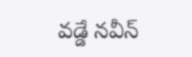వడ్డే నవీన్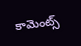కామెంట్స్